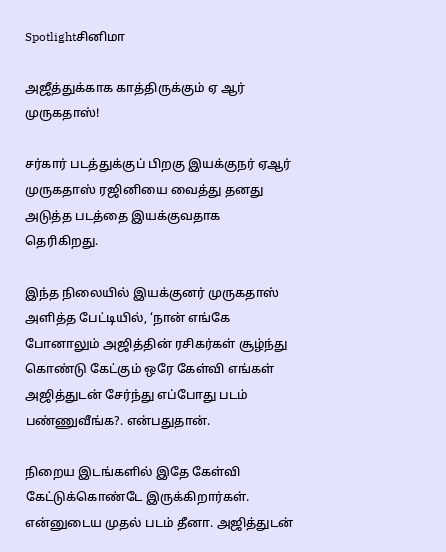Spotlightசினிமா

அஜீத்துக்காக காத்திருக்கும் ஏ ஆர் முருகதாஸ்!

சர்கார் படத்துக்குப் பிறகு இயக்குநர் ஏஆர் முருகதாஸ் ரஜினியை வைத்து தனது அடுத்த படத்தை இயக்குவதாக தெரிகிறது.

இந்த நிலையில் இயக்குனர் முருகதாஸ் அளித்த பேட்டியில், ‘நான் எங்கே போனாலும் அஜித்தின் ரசிகர்கள் சூழ்ந்து கொண்டு கேட்கும் ஒரே கேள்வி எங்கள் அஜித்துடன் சேர்ந்து எப்போது படம் பண்ணுவீங்க?. என்பதுதான்.

நிறைய இடங்களில் இதே கேள்வி கேட்டுக்கொண்டே இருக்கிறார்கள். என்னுடைய முதல் படம் தீனா. அஜித்துடன்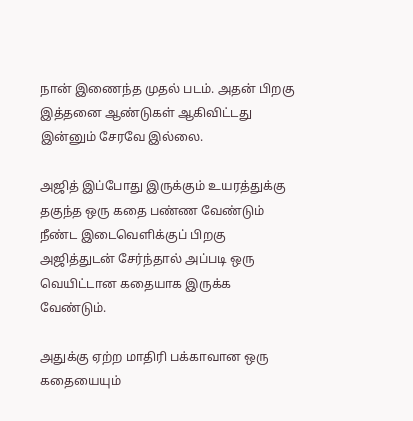நான் இணைந்த முதல் படம். அதன் பிறகு இத்தனை ஆண்டுகள் ஆகிவிட்டது இன்னும் சேரவே இல்லை.

அஜித் இப்போது இருக்கும் உயரத்துக்கு தகுந்த ஒரு கதை பண்ண வேண்டும் நீண்ட இடைவெளிக்குப் பிறகு அஜித்துடன் சேர்ந்தால் அப்படி ஒரு வெயிட்டான கதையாக இருக்க வேண்டும்.

அதுக்கு ஏற்ற மாதிரி பக்காவான ஒரு கதையையும்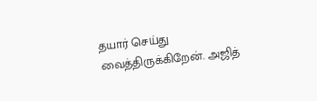தயார் செய்து வைத்திருக்கிறேன். அஜித்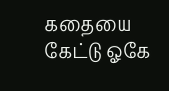கதையை கேட்டு ஓகே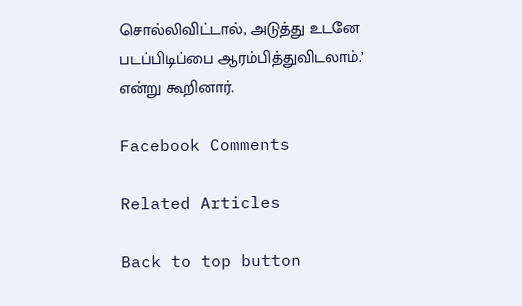சொல்லிவிட்டால், அடுத்து உடனே படப்பிடிப்பை ஆரம்பித்துவிடலாம்.’ என்று கூறினார்.

Facebook Comments

Related Articles

Back to top button